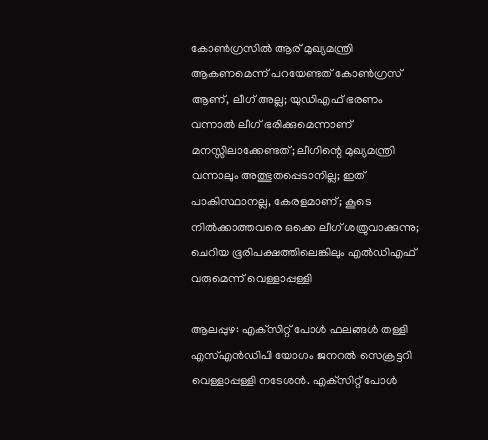കോണ്‍ഗ്രസില്‍ ആര് മുഖ്യമന്ത്രി ആകണമെന്ന് പറയേണ്ടത് കോണ്‍ഗ്രസ് ആണ്, ലീഗ് അല്ല; യുഡിഎഫ് ഭരണം വന്നാല്‍ ലീഗ് ഭരിക്കുമെന്നാണ് മനസ്സിലാക്കേണ്ടത്; ലീഗിന്റെ മുഖ്യമന്ത്രി വന്നാലും അത്ഭുതപ്പെടാനില്ല; ഇത് പാകിസ്ഥാനല്ല, കേരളമാണ്; കൂടെ നില്‍ക്കാത്തവരെ ഒക്കെ ലീഗ് ശത്രുവാക്കുന്നു; ചെറിയ ഭൂരിപക്ഷത്തിലെങ്കിലും എല്‍ഡിഎഫ് വരുമെന്ന് വെള്ളാപ്പള്ളി

ആലപ്പുഴ: എക്‌സിറ്റ് പോള്‍ ഫലങ്ങള്‍ തള്ളി എസ്എന്‍ഡിപി യോഗം ജനറല്‍ സെക്രട്ടറി വെള്ളാപ്പള്ളി നടേശന്‍. എക്‌സിറ്റ് പോള്‍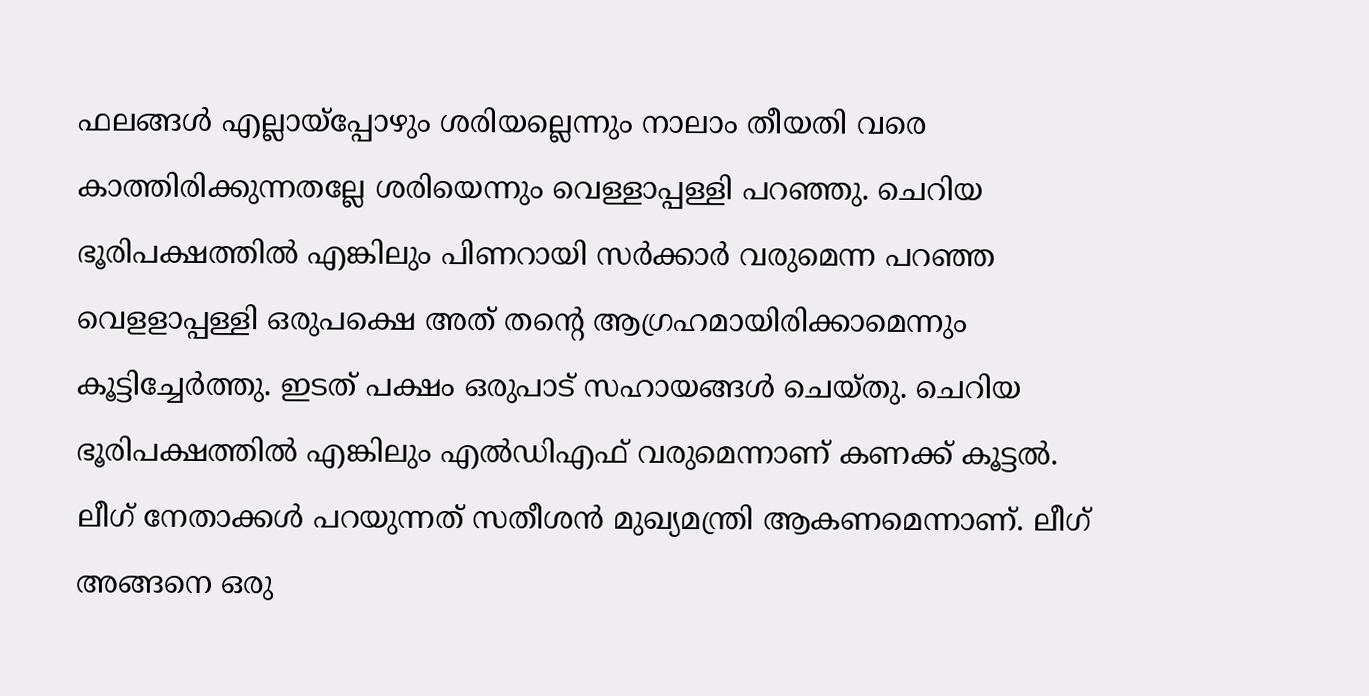ഫലങ്ങള്‍ എല്ലായ്‌പ്പോഴും ശരിയല്ലെന്നും നാലാം തീയതി വരെ കാത്തിരിക്കുന്നതല്ലേ ശരിയെന്നും വെള്ളാപ്പള്ളി പറഞ്ഞു. ചെറിയ ഭൂരിപക്ഷത്തില്‍ എങ്കിലും പിണറായി സര്‍ക്കാര്‍ വരുമെന്ന പറഞ്ഞ വെളളാപ്പള്ളി ഒരുപക്ഷെ അത് തന്റെ ആഗ്രഹമായിരിക്കാമെന്നും കൂട്ടിച്ചേര്‍ത്തു. ഇടത് പക്ഷം ഒരുപാട് സഹായങ്ങള്‍ ചെയ്തു. ചെറിയ ഭൂരിപക്ഷത്തില്‍ എങ്കിലും എല്‍ഡിഎഫ് വരുമെന്നാണ് കണക്ക് കൂട്ടല്‍. ലീഗ് നേതാക്കള്‍ പറയുന്നത് സതീശന്‍ മുഖ്യമന്ത്രി ആകണമെന്നാണ്. ലീഗ് അങ്ങനെ ഒരു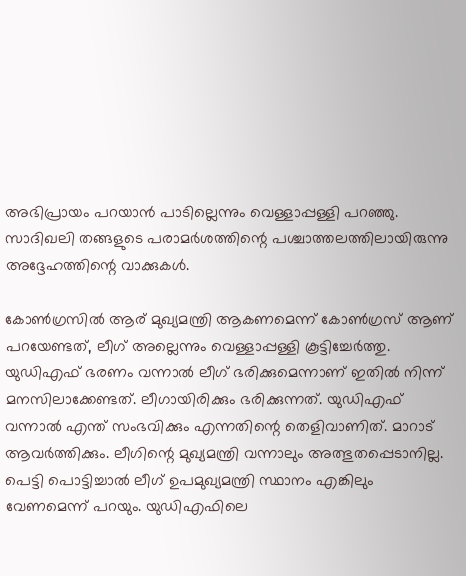അഭിപ്രായം പറയാന്‍ പാടില്ലെന്നും വെള്ളാപ്പള്ളി പറഞ്ഞു. സാദിഖലി തങ്ങളുടെ പരാമര്‍ശത്തിന്റെ പശ്ചാത്തലത്തിലായിരുന്നു അദ്ദേഹത്തിന്റെ വാക്കുകള്‍.

കോണ്‍ഗ്രസില്‍ ആര് മുഖ്യമന്ത്രി ആകണമെന്ന് കോണ്‍ഗ്രസ് ആണ് പറയേണ്ടത്, ലീഗ് അല്ലെന്നും വെള്ളാപ്പള്ളി കൂട്ടിച്ചേര്‍ത്തു. യുഡിഎഫ് ഭരണം വന്നാല്‍ ലീഗ് ഭരിക്കുമെന്നാണ് ഇതില്‍ നിന്ന് മനസിലാക്കേണ്ടത്. ലീഗായിരിക്കും ഭരിക്കുന്നത്. യുഡിഎഫ് വന്നാല്‍ എന്ത് സംഭവിക്കും എന്നതിന്റെ തെളിവാണിത്. മാറാട് ആവര്‍ത്തിക്കും. ലീഗിന്റെ മുഖ്യമന്ത്രി വന്നാലും അത്ഭുതപ്പെടാനില്ല. പെട്ടി പൊട്ടിച്ചാല്‍ ലീഗ് ഉപമുഖ്യമന്ത്രി സ്ഥാനം എങ്കിലും വേണമെന്ന് പറയും. യുഡിഎഫിലെ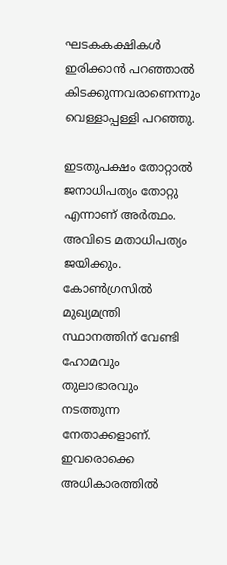ഘടകകക്ഷികള്‍ ഇരിക്കാന്‍ പറഞ്ഞാല്‍ കിടക്കുന്നവരാണെന്നും വെള്ളാപ്പള്ളി പറഞ്ഞു.

ഇടതുപക്ഷം തോറ്റാല്‍ ജനാധിപത്യം തോറ്റു എന്നാണ് അര്‍ത്ഥം. അവിടെ മതാധിപത്യം ജയിക്കും. കോണ്‍ഗ്രസില്‍ മുഖ്യമന്ത്രി സ്ഥാനത്തിന് വേണ്ടി ഹോമവും തുലാഭാരവും നടത്തുന്ന നേതാക്കളാണ്. ഇവരൊക്കെ അധികാരത്തില്‍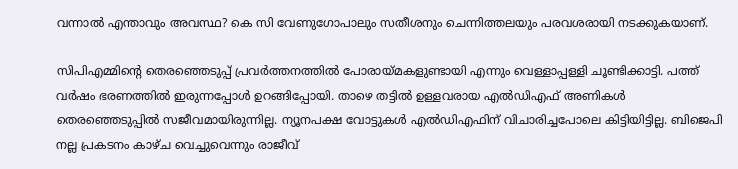വന്നാല്‍ എന്താവും അവസ്ഥ? കെ സി വേണുഗോപാലും സതീശനും ചെന്നിത്തലയും പരവശരായി നടക്കുകയാണ്.

സിപിഎമ്മിന്റെ തെരഞ്ഞെടുപ്പ് പ്രവര്‍ത്തനത്തില്‍ പോരായ്മകളുണ്ടായി എന്നും വെള്ളാപ്പള്ളി ചൂണ്ടിക്കാട്ടി. പത്ത് വര്‍ഷം ഭരണത്തില്‍ ഇരുന്നപ്പോള്‍ ഉറങ്ങിപ്പോയി. താഴെ തട്ടില്‍ ഉള്ളവരായ എല്‍ഡിഎഫ് അണികള്‍ തെരഞ്ഞെടുപ്പില്‍ സജീവമായിരുന്നില്ല. ന്യൂനപക്ഷ വോട്ടുകള്‍ എല്‍ഡിഎഫിന് വിചാരിച്ചപോലെ കിട്ടിയിട്ടില്ല. ബിജെപി നല്ല പ്രകടനം കാഴ്ച വെച്ചുവെന്നും രാജീവ്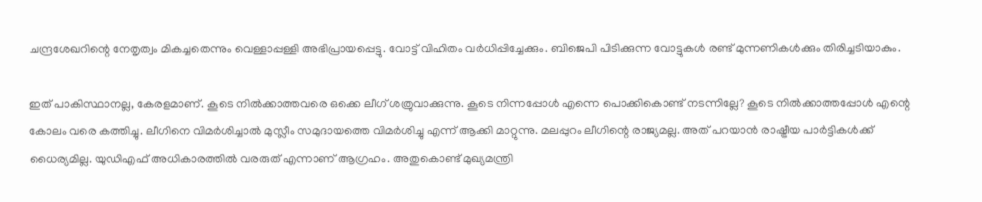ചന്ദ്രശേഖറിന്റെ നേതൃത്വം മികച്ചതെന്നും വെള്ളാപ്പള്ളി അഭിപ്രായപ്പെട്ടു. വോട്ട് വിഹിതം വര്‍ധിപ്പിച്ചേക്കും. ബിജെപി പിടിക്കുന്ന വോട്ടുകള്‍ രണ്ട് മുന്നണികള്‍ക്കും തിരിച്ചടിയാകും.

ഇത് പാകിസ്ഥാനല്ല, കേരളമാണ്. കൂടെ നില്‍ക്കാത്തവരെ ഒക്കെ ലീഗ് ശത്രുവാക്കുന്നു. കൂടെ നിന്നപ്പോള്‍ എന്നെ പൊക്കികൊണ്ട് നടന്നില്ലേ? കൂടെ നില്‍ക്കാത്തപ്പോള്‍ എന്റെ കോലം വരെ കത്തിച്ചു. ലീഗിനെ വിമര്‍ശിച്ചാല്‍ മുസ്ലീം സമുദായത്തെ വിമര്‍ശിച്ചു എന്ന് ആക്കി മാറ്റുന്നു. മലപ്പുറം ലീഗിന്റെ രാജ്യമല്ല. അത് പറയാന്‍ രാഷ്ട്രീയ പാര്‍ട്ടികള്‍ക്ക് ധൈര്യമില്ല. യുഡിഎഫ് അധികാരത്തില്‍ വരരുത് എന്നാണ് ആഗ്രഹം. അതുകൊണ്ട് മുഖ്യമന്ത്രി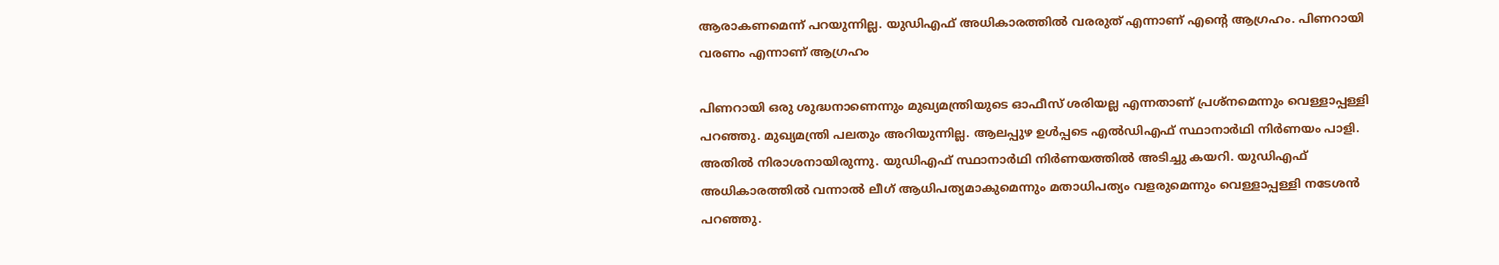ആരാകണമെന്ന് പറയുന്നില്ല. യുഡിഎഫ് അധികാരത്തില്‍ വരരുത് എന്നാണ് എന്റെ ആഗ്രഹം. പിണറായി വരണം എന്നാണ് ആഗ്രഹം

പിണറായി ഒരു ശുദ്ധനാണെന്നും മുഖ്യമന്ത്രിയുടെ ഓഫീസ് ശരിയല്ല എന്നതാണ് പ്രശ്‌നമെന്നും വെള്ളാപ്പള്ളി പറഞ്ഞു. മുഖ്യമന്ത്രി പലതും അറിയുന്നില്ല. ആലപ്പുഴ ഉള്‍പ്പടെ എല്‍ഡിഎഫ് സ്ഥാനാര്‍ഥി നിര്‍ണയം പാളി. അതില്‍ നിരാശനായിരുന്നു. യുഡിഎഫ് സ്ഥാനാര്‍ഥി നിര്‍ണയത്തില്‍ അടിച്ചു കയറി. യുഡിഎഫ് അധികാരത്തില്‍ വന്നാല്‍ ലീഗ് ആധിപത്യമാകുമെന്നും മതാധിപത്യം വളരുമെന്നും വെള്ളാപ്പള്ളി നടേശന്‍ പറഞ്ഞു.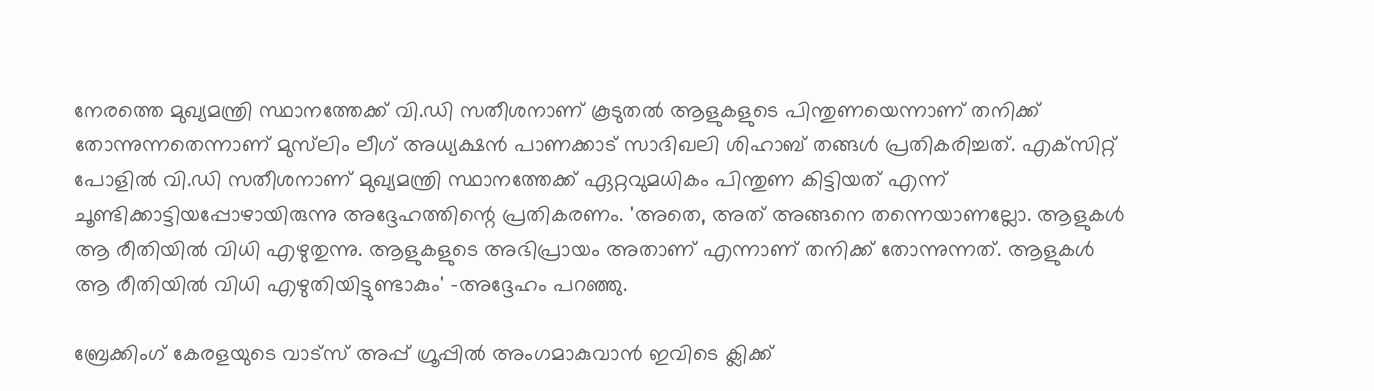നേരത്തെ മുഖ്യമന്ത്രി സ്ഥാനത്തേക്ക് വി.ഡി സതീശനാണ് കൂടുതല്‍ ആളുകളുടെ പിന്തുണയെന്നാണ് തനിക്ക് തോന്നുന്നതെന്നാണ് മുസ്‌ലിം ലീഗ് അധ്യക്ഷന്‍ പാണക്കാട് സാദിഖലി ശിഹാബ് തങ്ങള്‍ പ്രതികരിച്ചത്. എക്‌സിറ്റ് പോളില്‍ വി.ഡി സതീശനാണ് മുഖ്യമന്ത്രി സ്ഥാനത്തേക്ക് ഏറ്റവുമധികം പിന്തുണ കിട്ടിയത് എന്ന് ചൂണ്ടിക്കാട്ടിയപ്പോഴായിരുന്നു അദ്ദേഹത്തിന്റെ പ്രതികരണം. 'അതെ, അത് അങ്ങനെ തന്നെയാണല്ലോ. ആളുകള്‍ ആ രീതിയില്‍ വിധി എഴുതുന്നു. ആളുകളുടെ അഭിപ്രായം അതാണ് എന്നാണ് തനിക്ക് തോന്നുന്നത്. ആളുകള്‍ ആ രീതിയില്‍ വിധി എഴുതിയിട്ടുണ്ടാകും' -അദ്ദേഹം പറഞ്ഞു.

ബ്രേക്കിംഗ് കേരളയുടെ വാട്സ് അപ്പ് ഗ്രൂപ്പിൽ അംഗമാകുവാൻ ഇവിടെ ക്ലിക്ക്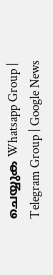ചെയ്യുക Whatsapp Group | Telegram Group | Google News